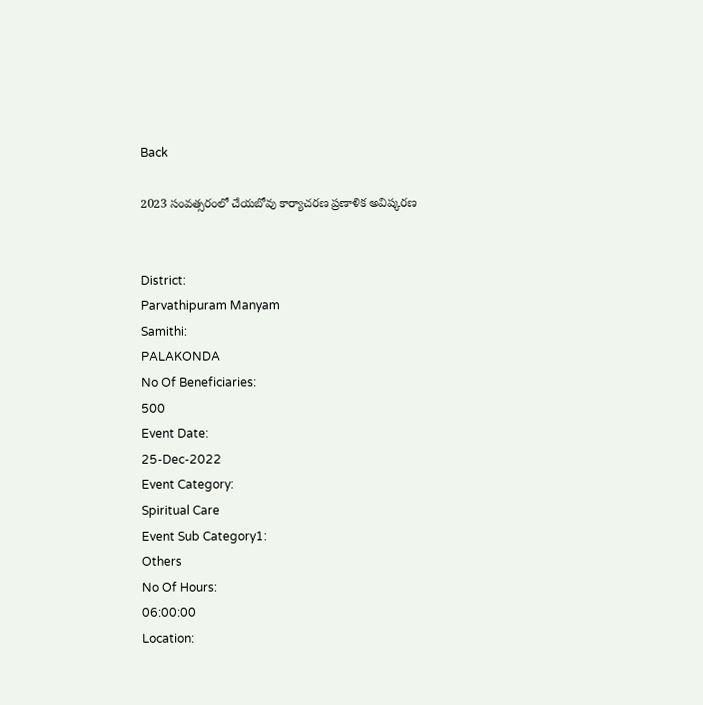Back

2023 సంవత్సరంలో చేయబోవు కార్యాచరణ ప్రణాళిక అవిష్కరణ


District:
Parvathipuram Manyam
Samithi:
PALAKONDA
No Of Beneficiaries:
500
Event Date:
25-Dec-2022
Event Category:
Spiritual Care
Event Sub Category1:
Others
No Of Hours:
06:00:00
Location: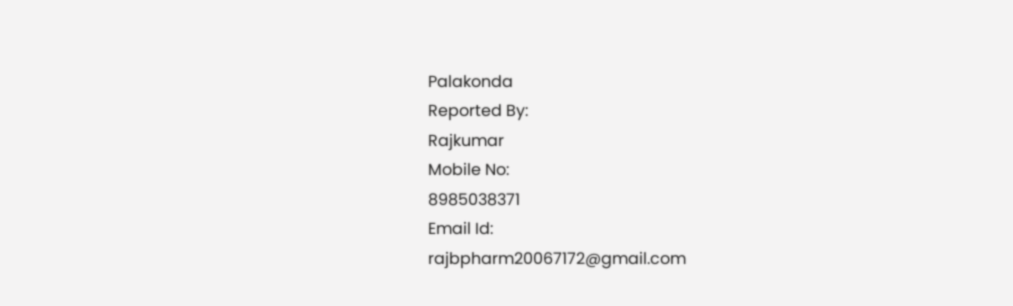Palakonda
Reported By:
Rajkumar
Mobile No:
8985038371
Email Id:
rajbpharm20067172@gmail.com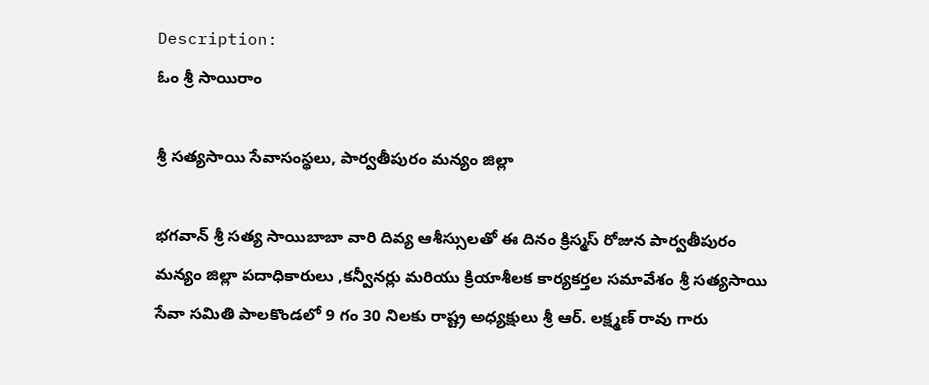Description:
ఓం శ్రీ సాయిరాం

శ్రీ సత్యసాయి సేవాసంస్థలు, పార్వతీపురం మన్యం జిల్లా

భగవాన్ శ్రీ సత్య సాయిబాబా వారి దివ్య ఆశీస్సులతో ఈ దినం క్రిస్మస్ రోజున పార్వతీపురం మన్యం జిల్లా పదాధికారులు ,కన్వీనర్లు మరియు క్రియాశీలక కార్యకర్తల సమావేశం శ్రీ సత్యసాయి సేవా సమితి పాలకొండలో 9 గం 30 నిలకు రాష్ట్ర అధ్యక్షులు శ్రీ ఆర్. లక్ష్మణ్ రావు గారు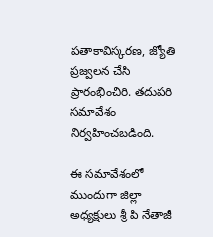పతాకావిస్కరణ, జ్యోతి ప్రజ్వలన చేసి ప్రారంభించిరి. తదుపరి సమావేశం నిర్వహించబడింది.

ఈ సమావేశంలో ముందుగా జిల్లా అధ్యక్షులు శ్రీ పి నేతాజీ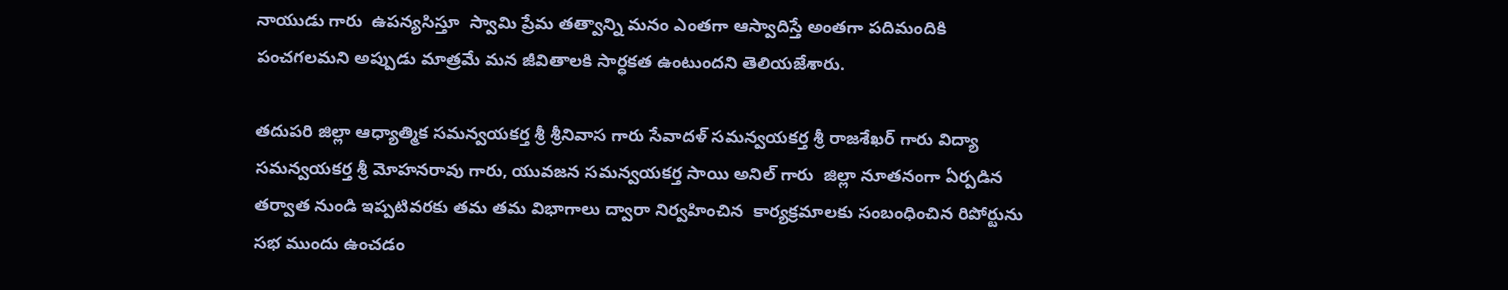నాయుడు గారు  ఉపన్యసిస్తూ  స్వామి ప్రేమ తత్వాన్ని మనం ఎంతగా ఆస్వాదిస్తే అంతగా పదిమందికి పంచగలమని అప్పుడు మాత్రమే మన జీవితాలకి సార్ధకత ఉంటుందని తెలియజేశారు.

తదుపరి జిల్లా ఆధ్యాత్మిక సమన్వయకర్త శ్రీ శ్రీనివాస గారు సేవాదళ్ సమన్వయకర్త శ్రీ రాజశేఖర్ గారు విద్యా సమన్వయకర్త శ్రీ మోహనరావు గారు, యువజన సమన్వయకర్త సాయి అనిల్ గారు  జిల్లా నూతనంగా ఏర్పడిన తర్వాత నుండి ఇప్పటివరకు తమ తమ విభాగాలు ద్వారా నిర్వహించిన  కార్యక్రమాలకు సంబంధించిన రిపోర్టును సభ ముందు ఉంచడం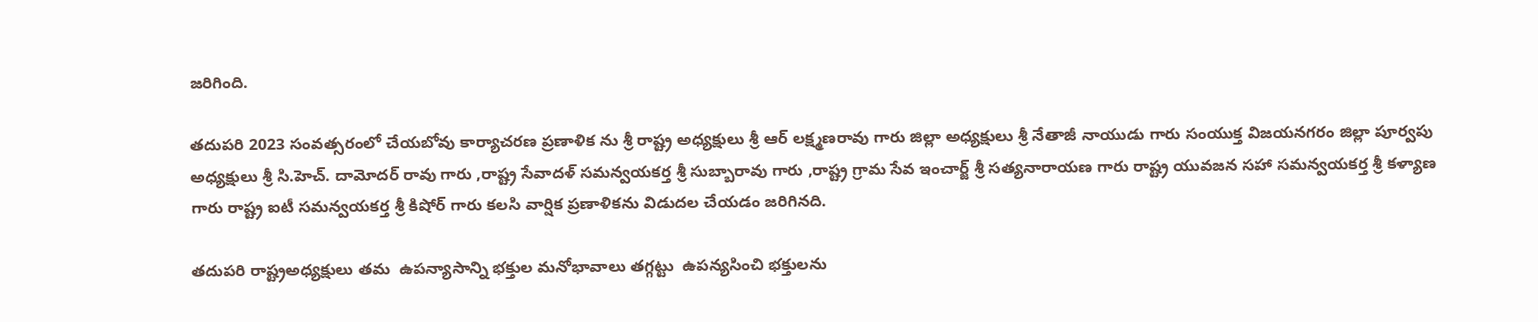జరిగింది.

తదుపరి 2023 సంవత్సరంలో చేయబోవు కార్యాచరణ ప్రణాళిక ను శ్రీ రాష్ట్ర అధ్యక్షులు శ్రీ ఆర్ లక్ష్మణరావు గారు జిల్లా అధ్యక్షులు శ్రీ నేతాజీ నాయుడు గారు సంయుక్త విజయనగరం జిల్లా పూర్వపు అధ్యక్షులు శ్రీ సి.హెచ్. దామోదర్ రావు గారు ,రాష్ట్ర సేవాదళ్ సమన్వయకర్త శ్రీ సుబ్బారావు గారు ,రాష్ట్ర గ్రామ సేవ ఇంచార్జ్ శ్రీ సత్యనారాయణ గారు రాష్ట్ర యువజన సహా సమన్వయకర్త శ్రీ కళ్యాణ గారు రాష్ట్ర ఐటీ సమన్వయకర్త శ్రీ కిషోర్ గారు కలసి వార్షిక ప్రణాళికను విడుదల చేయడం జరిగినది.

తదుపరి రాష్ట్రఅధ్యక్షులు తమ  ఉపన్యాసాన్ని భక్తుల మనోభావాలు తగ్గట్టు  ఉపన్యసించి భక్తులను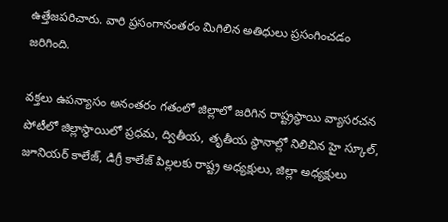ఉత్తేజపరిచారు. వారి ప్రసంగానంతరం మిగిలిన అతిధులు ప్రసంగించడం జరిగింది.

వక్తలు ఉపన్యాసం అనంతరం గతంలో జిల్లాలో జరిగిన రాష్ట్రస్థాయి వ్యాసరచన పోటీలో జిల్లాస్థాయిలో ప్రధమ, ద్వితీయ, తృతీయ స్థానాల్లో నిలిచిన హై స్కూల్, జూనియర్ కాలేజ్, డిగ్రీ కాలేజ్ పిల్లలకు రాష్ట్ర అధ్యక్షులు, జిల్లా అధ్యక్షులు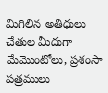మిగిలిన అతిధులు చేతుల మీదుగా మేమొంటోలు, ప్రశంసా పత్రములు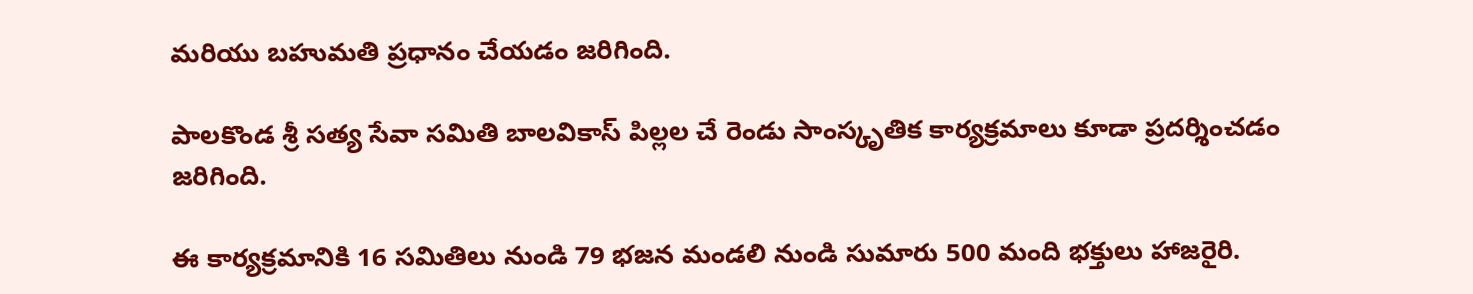మరియు బహుమతి ప్రధానం చేయడం జరిగింది.

పాలకొండ శ్రీ సత్య సేవా సమితి బాలవికాస్ పిల్లల చే రెండు సాంస్కృతిక కార్యక్రమాలు కూడా ప్రదర్శించడం జరిగింది.

ఈ కార్యక్రమానికి 16 సమితిలు నుండి 79 భజన మండలి నుండి సుమారు 500 మంది భక్తులు హాజరైరి.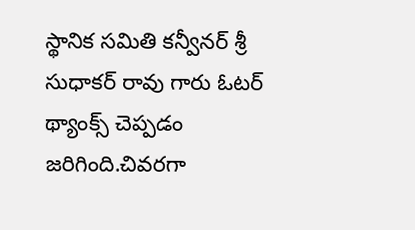స్థానిక సమితి కన్వీనర్ శ్రీ సుధాకర్ రావు గారు ఓటర్ థ్యాంక్స్ చెప్పడం జరిగింది.చివరగా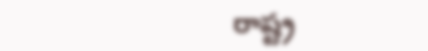రాష్ట్ర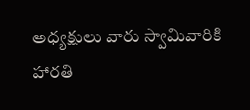అధ్యక్షులు వారు స్వామివారికి హారతి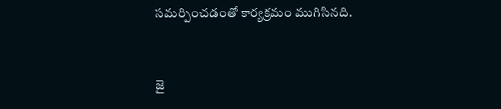సమర్పించడంతో కార్యక్రమం ముగిసినది.


జై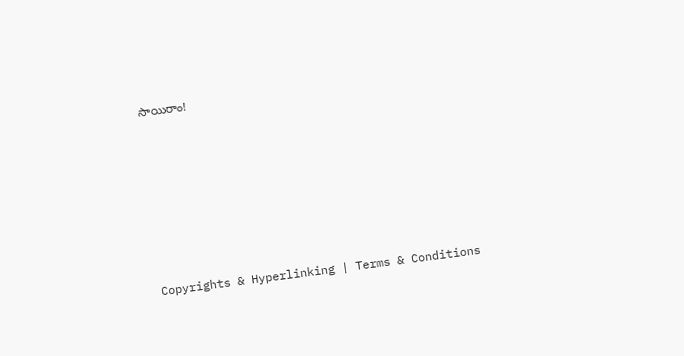సాయిరాం!









Copyrights & Hyperlinking | Terms & Conditions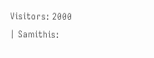Visitors: 2000 | Samithis: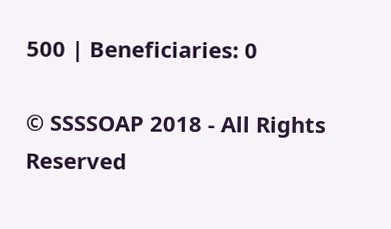500 | Beneficiaries: 0

© SSSSOAP 2018 - All Rights Reserved